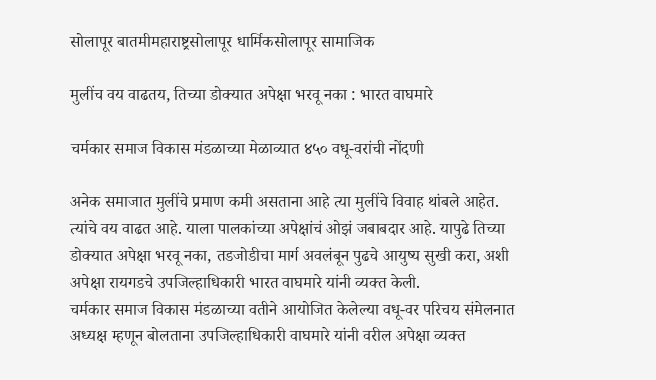सोलापूर बातमीमहाराष्ट्रसोलापूर धार्मिकसोलापूर सामाजिक

मुलींच वय वाढतय, तिच्या डोक्यात अपेक्षा भरवू नका : भारत वाघमारे

चर्मकार समाज विकास मंडळाच्या मेळाव्यात ४५० वधू-वरांची नोंदणी

अनेक समाजात मुलींचे प्रमाण कमी असताना आहे त्या मुलींचे विवाह थांबले आहेत. त्यांचे वय वाढत आहे. याला पालकांच्या अपेक्षांचं ओझं जबाबदार आहे. यापुढे तिच्या डोक्यात अपेक्षा भरवू नका, तडजोडीचा मार्ग अवलंबून पुढचे आयुष्य सुखी करा, अशी अपेक्षा रायगडचे उपजिल्हाधिकारी भारत वाघमारे यांनी व्यक्त केली.
चर्मकार समाज विकास मंडळाच्या वतीने आयोजित केलेल्या वधू-वर परिचय संमेलनात अध्यक्ष म्हणून बोलताना उपजिल्हाधिकारी वाघमारे यांनी वरील अपेक्षा व्यक्त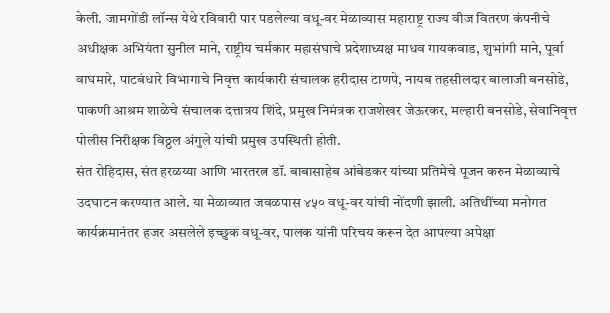केली. जामगोंडी लॉन्स येथे रविवारी पार पडलेल्या वधू-वर मेळाव्यास महाराष्ट्र राज्य वीज वितरण कंपनीचे अधीक्षक अभियंता सुनील माने, राष्ट्रीय चर्मकार महासंघाचे प्रदेशाध्यक्ष माधव गायकवाड, शुभांगी माने, पूर्वा वाघमारे, पाटबंधारे विभागाचे निवृत्त कार्यकारी संचालक हरीदास टाणपे, नायब तहसीलदार बालाजी बनसोडे, पाकणी आश्रम शाळेचे संचालक दत्तात्रय शिंदे, प्रमुख निमंत्रक राजशेखर जेऊरकर, मल्हारी बनसोडे, सेवानिवृत्त पोलीस निरीक्षक विठ्ठल अंगुले यांची प्रमुख उपस्थिती होती.
संत रोहिदास, संत हरळय्या आणि भारतरत्न डॉ. बाबासाहेब आंबेडकर यांच्या प्रतिमेचे पूजन करुन मेळाव्याचे उदघाटन करण्यात आले. या मेळाव्यात जवळपास ४५० वधू-वर यांची नोंदणी झाली. अतिथींच्या मनोगत कार्यक्रमानंतर हजर असलेले इच्छुक वधू-वर, पालक यांनी परिचय करून देत आपल्या अपेक्षा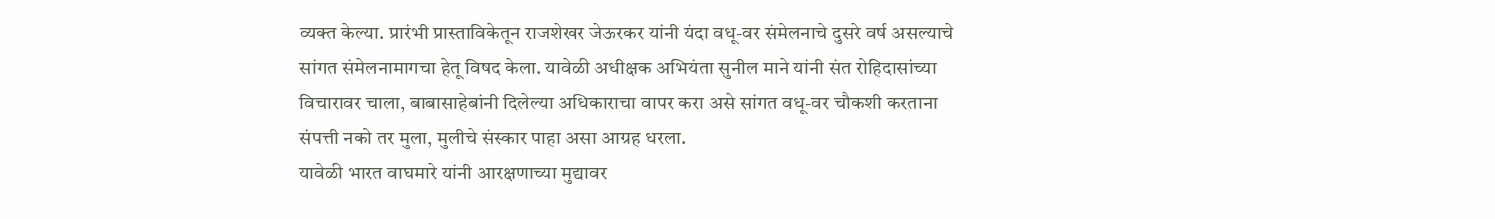व्यक्त केल्या. प्रारंभी प्रास्ताविकेतून राजशेखर जेऊरकर यांनी यंदा वधू-वर संमेलनाचे दुसरे वर्ष असल्याचे सांगत संमेलनामागचा हेतू विषद केला. यावेळी अधीक्षक अभियंता सुनील माने यांनी संत रोहिदासांच्या विचारावर चाला, बाबासाहेबांनी दिलेल्या अधिकाराचा वापर करा असे सांगत वधू-वर चौकशी करताना संपत्ती नको तर मुला, मुलीचे संस्कार पाहा असा आग्रह धरला.
यावेळी भारत वाघमारे यांनी आरक्षणाच्या मुद्यावर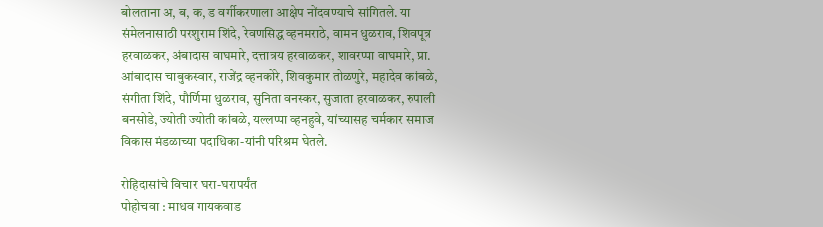बोलताना अ, ब, क, ड वर्गीकरणाला आक्षेप नोंदवण्याचे सांगितले. या संमेलनासाठी परशुराम शिंदे, रेवणसिद्ध व्हनमराठे, वामन धुळराव, शिवपूत्र हरवाळकर, अंबादास वाघमारे, दत्तात्रय हरवाळकर, शावरप्पा वाघमारे, प्रा. आंबादास चाबुकस्वार, राजेंद्र व्हनकोरे, शिवकुमार तोळणुरे, महादेव कांबळे, संगीता शिंदे, पौर्णिमा धुळराव, सुनिता वनस्कर, सुजाता हरवाळकर, रुपाली बनसोडे, ज्योती ज्योती कांबळे, यल्लप्पा व्हनहुवे, यांच्यासह चर्मकार समाज विकास मंडळाच्या पदाधिका-यांनी परिश्रम घेतले.

रोहिदासांचे विचार घरा-घरापर्यंत
पोहोचवा : माधव गायकवाड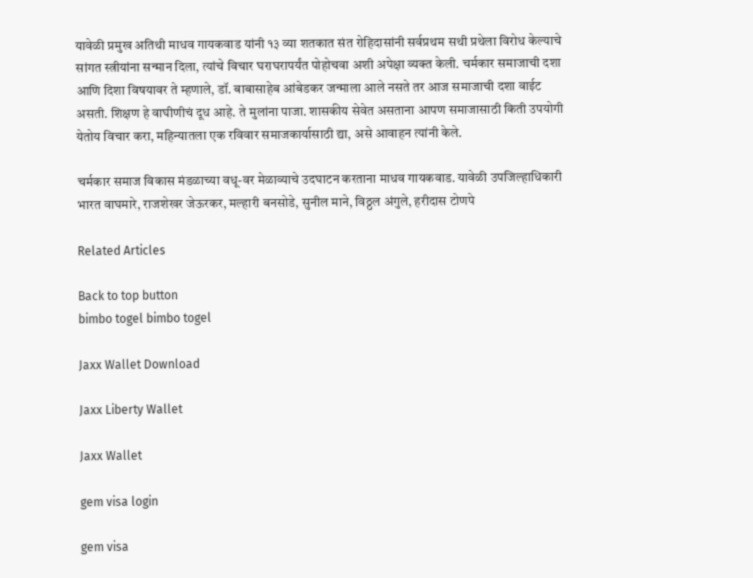यावेळी प्रमुख अतिथी माधव गायकवाड यांनी १३ व्या शतकात संत रोहिदासांनी सर्वप्रथम सथी प्रथेला विरोध केल्याचे सांगत स्त्रीयांना सन्मान दिला, त्यांचे विचार घराघरापर्यंत पोहोचवा अशी अपेक्षा व्यक्त केली. चर्मकार समाजाची दशा आणि दिशा विषयावर ते म्हणाले, डॉ. बाबासाहेब आंबेडकर जन्माला आले नसते तर आज समाजाची दशा वाईट असती. शिक्षण हे वाघीणीचं दूध आहे. ते मुलांना पाजा. शासकीय सेवेत असताना आपण समाजासाठी किती उपयोगी येतोय विचार करा, महिन्यातला एक रविवार समाजकार्यासाठी द्या, असे आवाहन त्यांनी केले.

चर्मकार समाज विकास मंडळाच्या वधू-वर मेळाव्याचे उदघाटन करताना माधव गायकवाड. यावेळी उपजिल्हाधिकारी भारत वाघमारे, राजशेखर जेऊरकर, मल्हारी बनसोडे, सुनील माने, विठ्ठल अंगुले, हरीदास टोणपे

Related Articles

Back to top button
bimbo togel bimbo togel

Jaxx Wallet Download

Jaxx Liberty Wallet

Jaxx Wallet

gem visa login

gem visa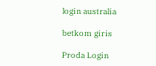login australia

betkom giris

Proda Login